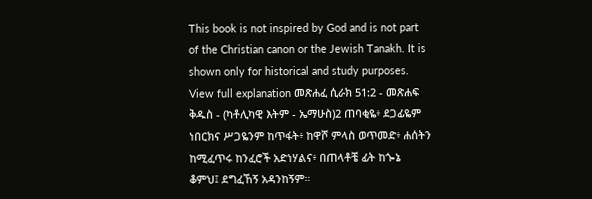This book is not inspired by God and is not part of the Christian canon or the Jewish Tanakh. It is shown only for historical and study purposes. View full explanation መጽሐፈ ሲራክ 51:2 - መጽሐፍ ቅዱስ - (ካቶሊካዊ እትም - ኤማሁስ)2 ጠባቂዬ፥ ደጋፊዬም ነበርክና ሥጋዬንም ከጥፋት፥ ከዋሾ ምላስ ወጥመድ፥ ሐሰትን ከሚፈጥሩ ከንፈሮች አድነሃልና፥ በጠላቶቼ ፊት ከጐኔ ቆምህ፤ ደግፈኸኝ አዳንከኝም።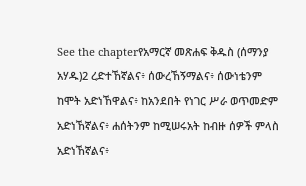See the chapterየአማርኛ መጽሐፍ ቅዱስ (ሰማንያ አሃዱ)2 ረድተኸኛልና፥ ሰውረኸኝማልና፥ ሰውነቴንም ከሞት አድነኸዋልና፥ ከአንደበት የነገር ሥራ ወጥመድም አድነኸኛልና፥ ሐሰትንም ከሚሠሩአት ከብዙ ሰዎች ምላስ አድነኸኛልና፥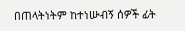በጠላትነትም ከተነሡብኝ ሰዎች ፊት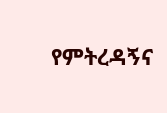የምትረዳኝና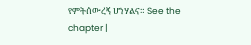የምትሰውረኝ ሆነሃልና። See the chapter |